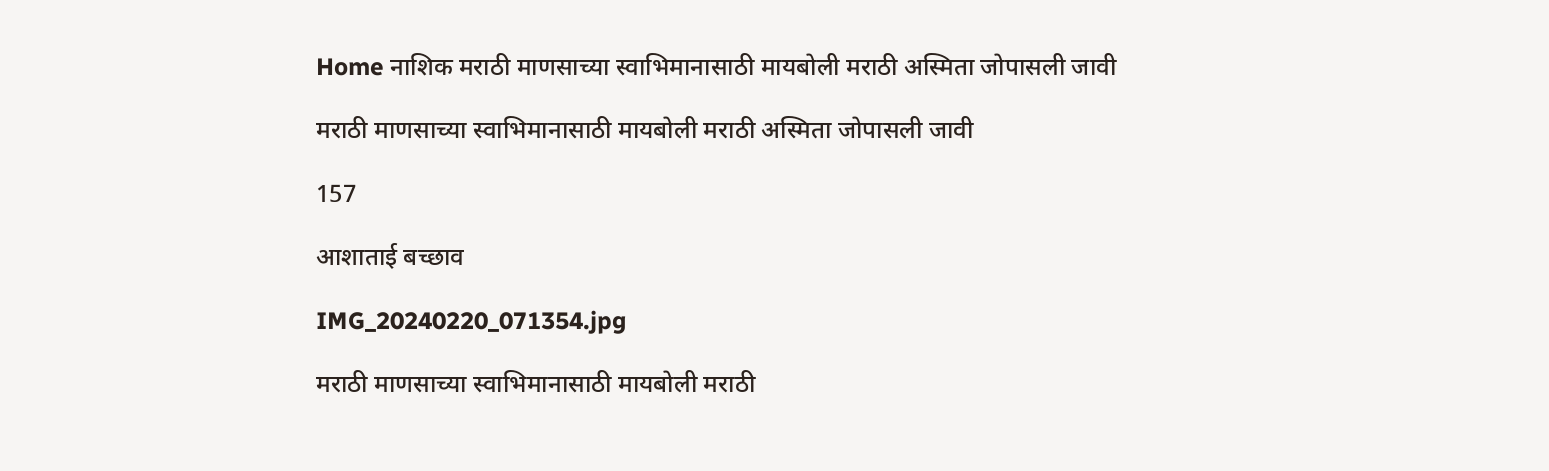Home नाशिक मराठी माणसाच्या स्वाभिमानासाठी मायबोली मराठी अस्मिता जोपासली जावी

मराठी माणसाच्या स्वाभिमानासाठी मायबोली मराठी अस्मिता जोपासली जावी

157

आशाताई बच्छाव

IMG_20240220_071354.jpg

मराठी माणसाच्या स्वाभिमानासाठी मायबोली मराठी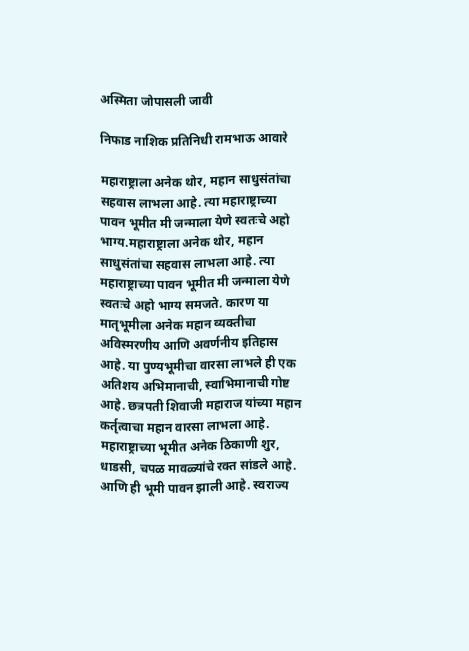अस्मिता जोपासली जावी

निफाड नाशिक प्रतिनिधी रामभाऊ आवारे

महाराष्ट्राला अनेक थोर, महान साधुसंतांचा सहवास लाभला आहे. त्या महाराष्ट्राच्या पावन भूमीत मी जन्माला येणे स्वतःचे अहो भाग्य.महाराष्ट्राला अनेक थोर, महान साधुसंतांचा सहवास लाभला आहे. त्या महाराष्ट्राच्या पावन भूमीत मी जन्माला येणे स्वतःचे अहो भाग्य समजते. कारण या मातृभूमीला अनेक महान व्यक्तीचा अविस्मरणीय आणि अवर्णनीय इतिहास आहे. या पुण्यभूमीचा वारसा लाभले ही एक अतिशय अभिमानाची, स्वाभिमानाची गोष्ट आहे. छत्रपती शिवाजी महाराज यांच्या महान कर्तृत्वाचा महान वारसा लाभला आहे. महाराष्ट्राच्या भूमीत अनेक ठिकाणी शुर, धाडसी, चपळ मावळ्यांचे रक्त सांडले आहे. आणि ही भूमी पावन झाली आहे. स्वराज्य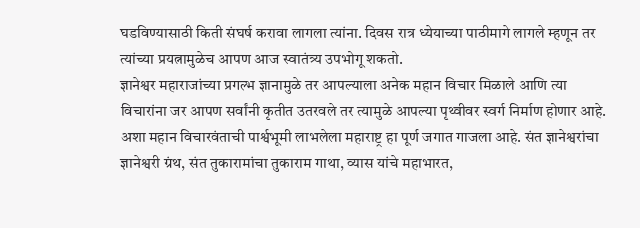घडविण्यासाठी किती संघर्ष करावा लागला त्यांना. दिवस रात्र ध्येयाच्या पाठीमागे लागले म्हणून तर त्यांच्या प्रयत्नामुळेच आपण आज स्वातंत्र्य उपभोगू शकतो.
ज्ञानेश्वर महाराजांच्या प्रगल्भ ज्ञानामुळे तर आपल्याला अनेक महान विचार मिळाले आणि त्या विचारांना जर आपण सर्वांनी कृतीत उतरवले तर त्यामुळे आपल्या पृथ्वीवर स्वर्ग निर्माण होणार आहे. अशा महान विचारवंताची पार्श्वभूमी लाभलेला महाराष्ट्र हा पूर्ण जगात गाजला आहे. संत ज्ञानेश्वरांचा ज्ञानेश्वरी ग्रंथ, संत तुकारामांचा तुकाराम गाथा, व्यास यांचे महाभारत,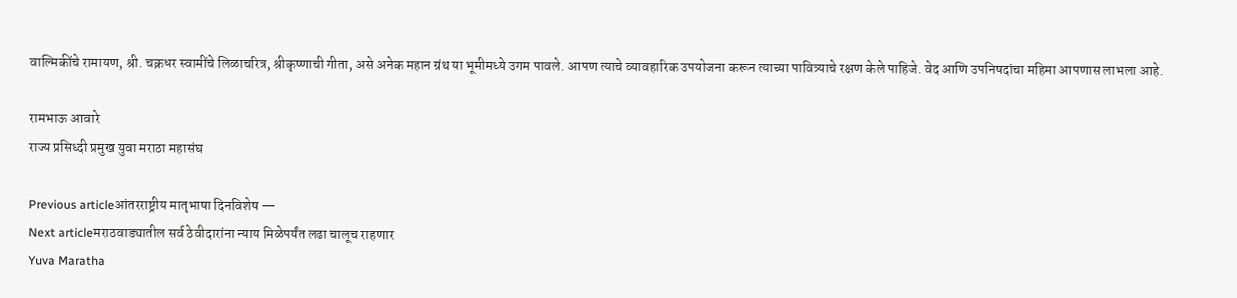वाल्मिकींचे रामायण, श्री. चक्रधर स्वामींचे लिळाचरित्र, श्रीकृष्णाची गीता, असे अनेक महान ग्रंथ या भूमीमध्ये उगम पावले. आपण त्याचे व्यावहारिक उपयोजना करून त्याच्या पावित्र्याचे रक्षण केले पाहिजे. वेद आणि उपनिषदांचा महिमा आपणास लाभला आहे.

रामभाऊ आवारे
राज्य प्रसिध्दी प्रमुख युवा मराठा महासंघ

Previous articleआंतरराष्ट्रीय मातृभाषा दिनविशेष —
Next articleमराठवाड्यातील सर्व ठेवीदारांना न्याय मिळेपर्यंत लढा चालूच राहणार
Yuva Maratha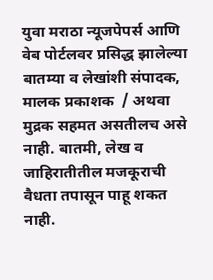युवा मराठा न्यूजपेपर्स आणि वेब पोर्टलवर प्रसिद्ध झालेल्या बातम्या व लेखांशी संपादक, मालक प्रकाशक  / अथवा मुद्रक सहमत असतीलच असे नाही. बातमी, लेख व जाहिरातीतील मजकूराची वैधता तपासून पाहू शकत नाही.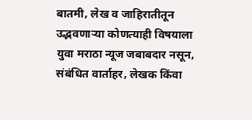बातमी, लेख व जाहिरातीतून उद्भवणाऱ्या कोणत्याही विषयाला युवा मराठा न्यूज जबाबदार नसून, संबंधित वार्ताहर, लेखक किंवा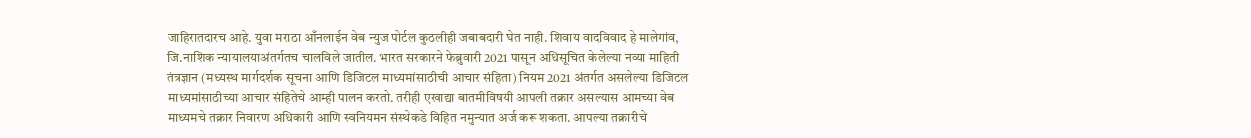जाहिरातदारच आहे. युवा मराठा आँनलाईन वेब न्युज पोर्टल कुठलीही जबाबदारी घेत नाही. शिवाय वादविवाद हे मालेगांव, जि.नाशिक न्यायालयाअंतर्गतच चालविले जातील. भारत सरकारने फेब्रुवारी 2021 पासून अधिसूचित केलेल्या नव्या माहिती तंत्रज्ञान (मध्यस्थ मार्गदर्शक सूचना आणि डिजिटल माध्यमांसाठीची आचार संहिता) नियम 2021 अंतर्गत असलेल्या डिजिटल माध्यमांसाठीच्या आचार संहितेचे आम्ही पालन करतो. तरीही एखाद्या बातमीविषयी आपली तक्रार असल्यास आमच्या वेब माध्यमचे तक्रार निवारण अधिकारी आणि स्वनियमन संस्थेकडे विहित नमुन्यात अर्ज करू शकता. आपल्या तक्रारीचे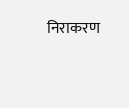निराकरण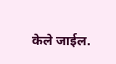केले जाईल.